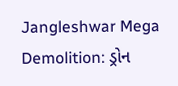Jangleshwar Mega Demolition: ડ્રોન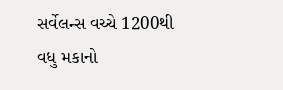સર્વેલન્સ વચ્ચે 1200થી વધુ મકાનો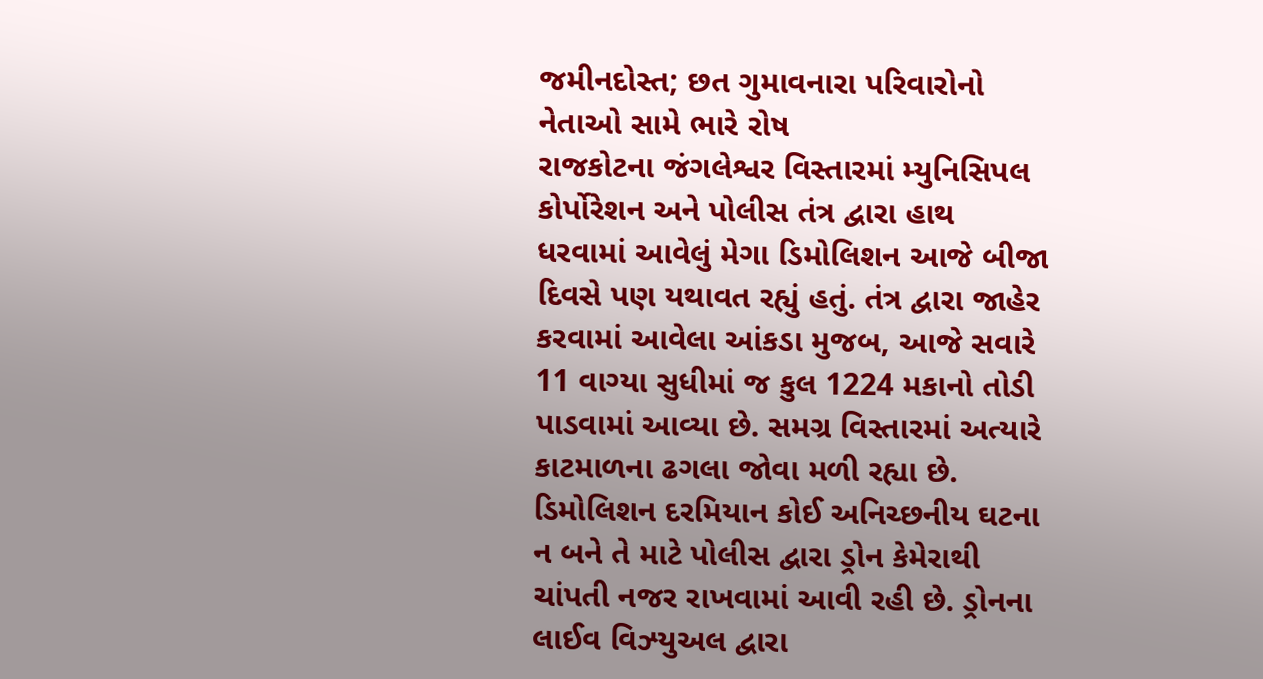જમીનદોસ્ત; છત ગુમાવનારા પરિવારોનો નેતાઓ સામે ભારે રોષ
રાજકોટના જંગલેશ્વર વિસ્તારમાં મ્યુનિસિપલ કોર્પોરેશન અને પોલીસ તંત્ર દ્વારા હાથ ધરવામાં આવેલું મેગા ડિમોલિશન આજે બીજા દિવસે પણ યથાવત રહ્યું હતું. તંત્ર દ્વારા જાહેર કરવામાં આવેલા આંકડા મુજબ, આજે સવારે 11 વાગ્યા સુધીમાં જ કુલ 1224 મકાનો તોડી પાડવામાં આવ્યા છે. સમગ્ર વિસ્તારમાં અત્યારે કાટમાળના ઢગલા જોવા મળી રહ્યા છે.
ડિમોલિશન દરમિયાન કોઈ અનિચ્છનીય ઘટના ન બને તે માટે પોલીસ દ્વારા ડ્રોન કેમેરાથી ચાંપતી નજર રાખવામાં આવી રહી છે. ડ્રોનના લાઈવ વિઝ્યુઅલ દ્વારા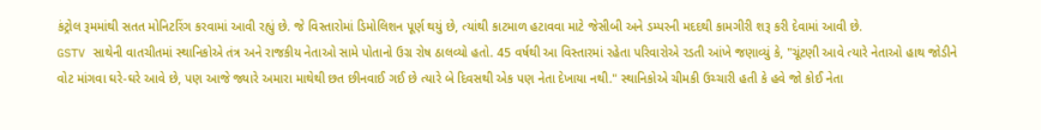કંટ્રોલ રૂમમાંથી સતત મોનિટરિંગ કરવામાં આવી રહ્યું છે. જે વિસ્તારોમાં ડિમોલિશન પૂર્ણ થયું છે, ત્યાંથી કાટમાળ હટાવવા માટે જેસીબી અને ડમ્પરની મદદથી કામગીરી શરૂ કરી દેવામાં આવી છે.
GSTV સાથેની વાતચીતમાં સ્થાનિકોએ તંત્ર અને રાજકીય નેતાઓ સામે પોતાનો ઉગ્ર રોષ ઠાલવ્યો હતો. 45 વર્ષથી આ વિસ્તારમાં રહેતા પરિવારોએ રડતી આંખે જણાવ્યું કે, "ચૂંટણી આવે ત્યારે નેતાઓ હાથ જોડીને વોટ માંગવા ઘરે-ઘરે આવે છે, પણ આજે જ્યારે અમારા માથેથી છત છીનવાઈ ગઈ છે ત્યારે બે દિવસથી એક પણ નેતા દેખાયા નથી." સ્થાનિકોએ ચીમકી ઉચ્ચારી હતી કે હવે જો કોઈ નેતા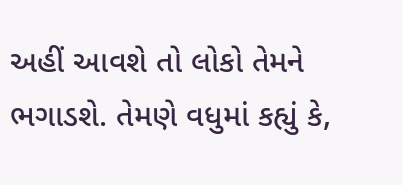અહીં આવશે તો લોકો તેમને ભગાડશે. તેમણે વધુમાં કહ્યું કે,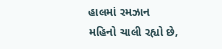હાલમાં રમઝાન મહિનો ચાલી રહ્યો છે,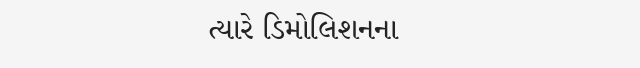ત્યારે ડિમોલિશનના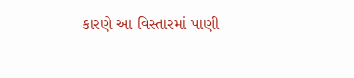કારણે આ વિસ્તારમાં પાણી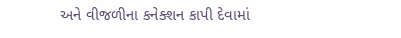અને વીજળીના કનેક્શન કાપી દેવામાં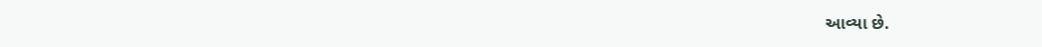આવ્યા છે.